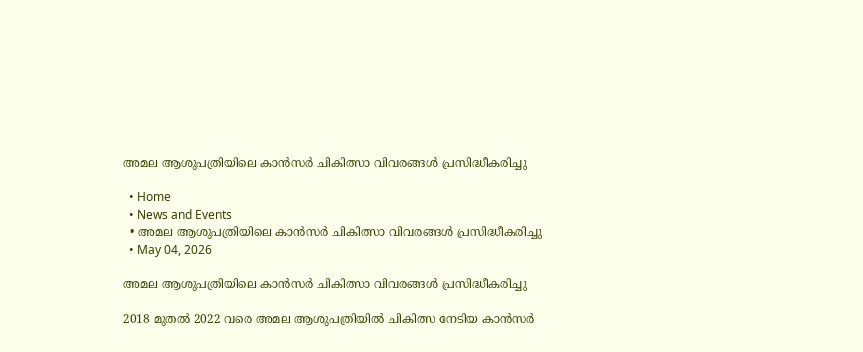അമല ആശുപത്രിയിലെ കാൻസർ ചികിത്സാ വിവരങ്ങൾ പ്രസിദ്ധീകരിച്ചു

  • Home
  • News and Events
  • അമല ആശുപത്രിയിലെ കാൻസർ ചികിത്സാ വിവരങ്ങൾ പ്രസിദ്ധീകരിച്ചു
  • May 04, 2026

അമല ആശുപത്രിയിലെ കാൻസർ ചികിത്സാ വിവരങ്ങൾ പ്രസിദ്ധീകരിച്ചു

2018 മുതൽ 2022 വരെ അമല ആശുപത്രിയിൽ ചികിത്സ നേടിയ കാൻസർ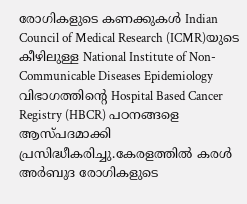രോഗികളുടെ കണക്കുകൾ Indian Council of Medical Research (ICMR)യുടെ കീഴിലുള്ള National Institute of Non-Communicable Diseases Epidemiology വിഭാഗത്തിന്റെ Hospital Based Cancer Registry (HBCR) പഠനങ്ങളെ ആസ്പദമാക്കി പ്രസിദ്ധീകരിച്ചു.കേരളത്തിൽ കരൾ അർബുദ രോഗികളുടെ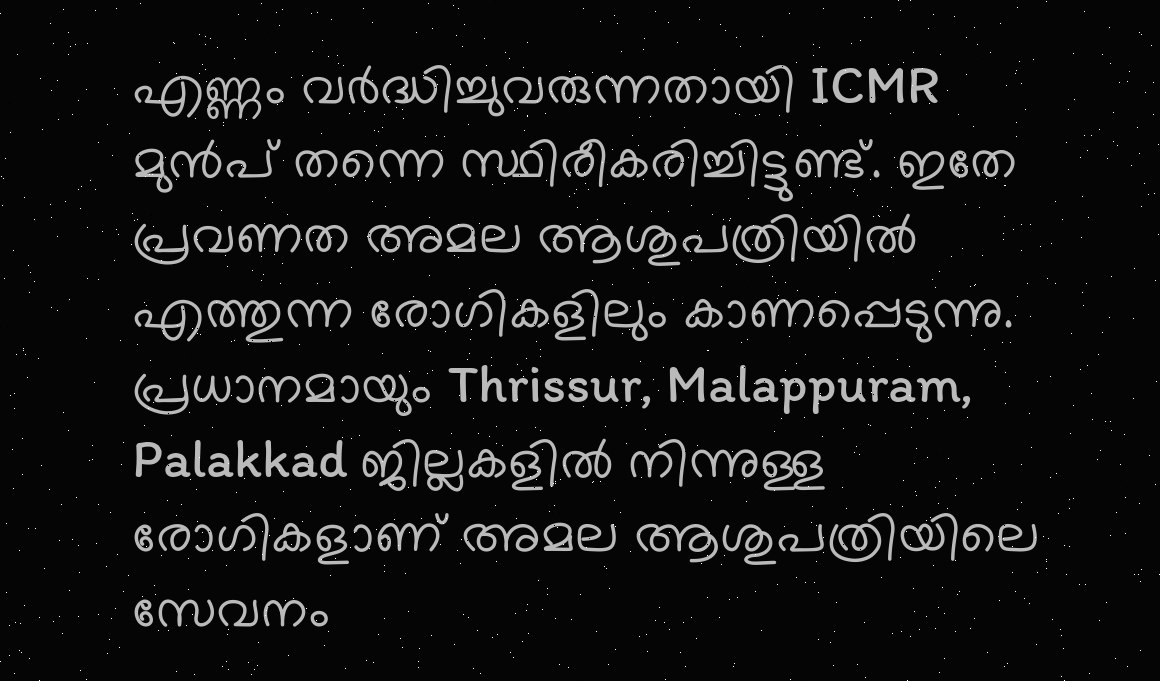എണ്ണം വർദ്ധിച്ചുവരുന്നതായി ICMR മുൻപ് തന്നെ സ്ഥിരീകരിച്ചിട്ടുണ്ട്. ഇതേ പ്രവണത അമല ആശുപത്രിയിൽ എത്തുന്ന രോഗികളിലും കാണപ്പെടുന്നു. പ്രധാനമായും Thrissur, Malappuram, Palakkad ജില്ലകളിൽ നിന്നുള്ള രോഗികളാണ് അമല ആശുപത്രിയിലെ സേവനം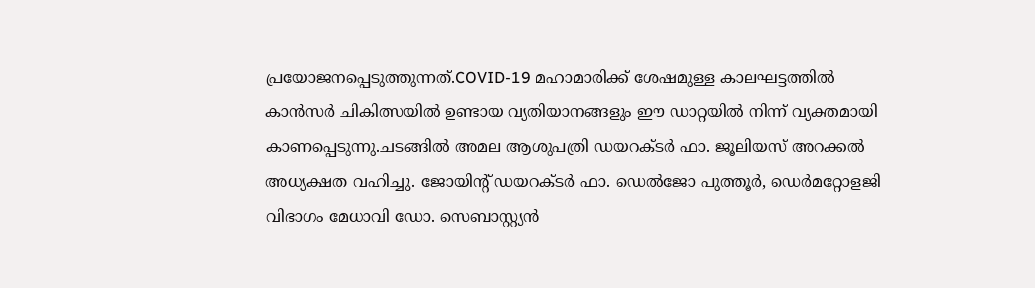പ്രയോജനപ്പെടുത്തുന്നത്.COVID-19 മഹാമാരിക്ക് ശേഷമുള്ള കാലഘട്ടത്തിൽ കാൻസർ ചികിത്സയിൽ ഉണ്ടായ വ്യതിയാനങ്ങളും ഈ ഡാറ്റയിൽ നിന്ന് വ്യക്തമായി കാണപ്പെടുന്നു.ചടങ്ങിൽ അമല ആശുപത്രി ഡയറക്ടർ ഫാ. ജൂലിയസ് അറക്കൽ അധ്യക്ഷത വഹിച്ചു. ജോയിന്റ് ഡയറക്ടർ ഫാ. ഡെൽജോ പുത്തൂർ, ഡെർമറ്റോളജി വിഭാഗം മേധാവി ഡോ. സെബാസ്റ്റ്യൻ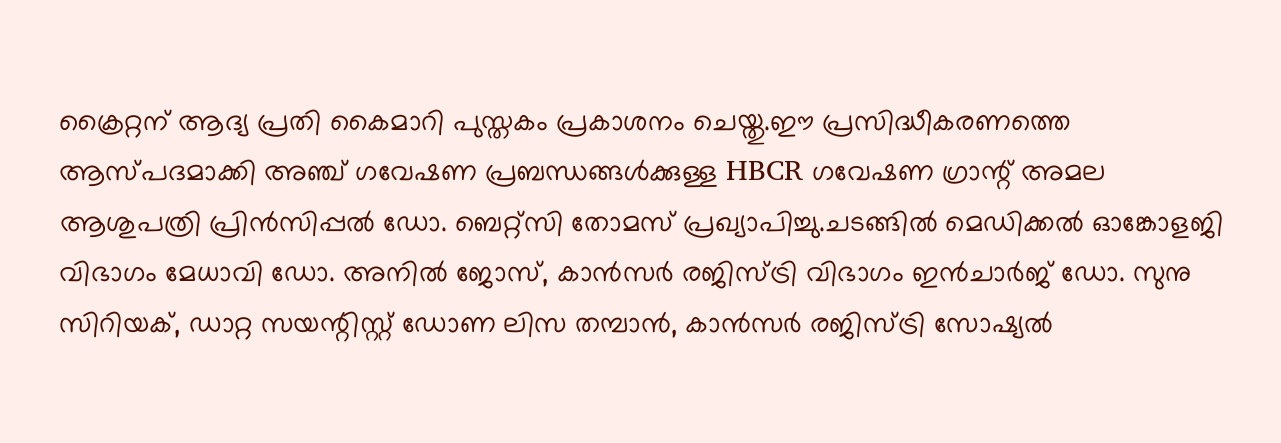ക്രൈറ്റന് ആദ്യ പ്രതി കൈമാറി പുസ്തകം പ്രകാശനം ചെയ്തു.ഈ പ്രസിദ്ധീകരണത്തെ ആസ്പദമാക്കി അഞ്ച് ഗവേഷണ പ്രബന്ധങ്ങൾക്കുള്ള HBCR ഗവേഷണ ഗ്രാന്റ് അമല ആശുപത്രി പ്രിൻസിപ്പൽ ഡോ. ബെറ്റ്സി തോമസ് പ്രഖ്യാപിച്ചു.ചടങ്ങിൽ മെഡിക്കൽ ഓങ്കോളജി വിഭാഗം മേധാവി ഡോ. അനിൽ ജോസ്, കാൻസർ രജിസ്ട്രി വിഭാഗം ഇൻചാർജ് ഡോ. സുനു സിറിയക്, ഡാറ്റ സയന്റിസ്റ്റ് ഡോണ ലിസ തമ്പാൻ, കാൻസർ രജിസ്ട്രി സോഷ്യൽ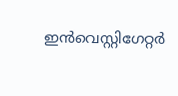ഇൻവെസ്റ്റിഗേറ്റർ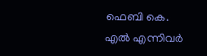ഫെബി കെ. എൽ എന്നിവർ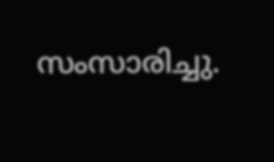സംസാരിച്ചു.